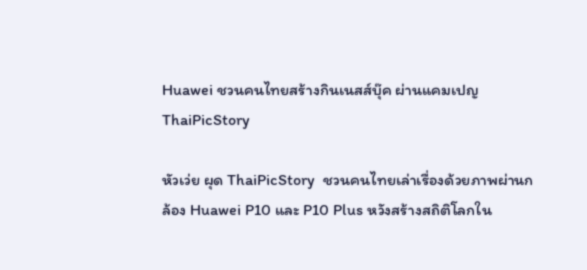Huawei ชวนคนไทยสร้างกินเนสส์บุ๊ค ผ่านแคมเปญThaiPicStory

หัวเว่ย ผุด ThaiPicStory  ชวนคนไทยเล่าเรื่องด้วยภาพผ่านกล้อง Huawei P10 และ P10 Plus หวังสร้างสถิติโลกใน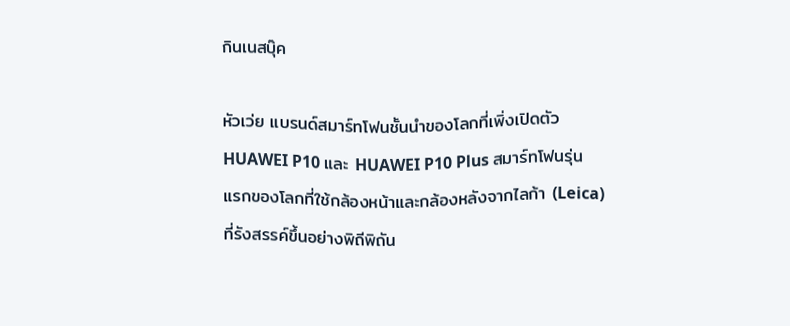กินเนสบุ๊ค

หัวเว่ย แบรนด์สมาร์ทโฟนชั้นนำของโลกที่เพิ่งเปิดตัว HUAWEI P10 และ HUAWEI P10 Plus สมาร์ทโฟนรุ่นแรกของโลกที่ใช้กล้องหน้าและกล้องหลังจากไลก้า (Leica) ที่รังสรรค์ขึ้นอย่างพิถีพิถัน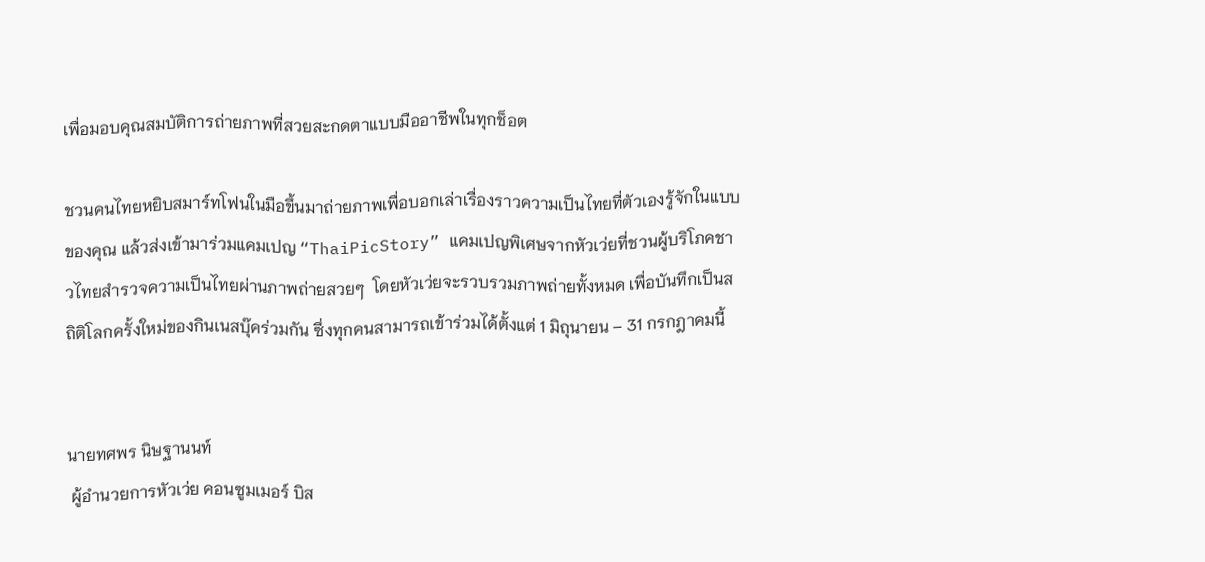เพื่อมอบคุณสมบัติการถ่ายภาพที่สวยสะกดตาแบบมืออาชีพในทุกช็อต

ชวนคนไทยหยิบสมาร์ทโฟนในมือขึ้นมาถ่ายภาพเพื่อบอกเล่าเรื่องราวความเป็นไทยที่ตัวเองรู้จักในแบบของคุณ แล้วส่งเข้ามาร่วมแคมเปญ “ThaiPicStory” แคมเปญพิเศษจากหัวเว่ยที่ชวนผู้บริโภคชาวไทยสำรวจความเป็นไทยผ่านภาพถ่ายสวยๆ  โดยหัวเว่ยจะรวบรวมภาพถ่ายทั้งหมด เพื่อบันทึกเป็นสถิติโลกครั้งใหม่ของกินเนสบุ๊คร่วมกัน ซึ่งทุกคนสามารถเข้าร่วมได้ตั้งแต่ 1 มิถุนายน – 31 กรกฎาคมนี้


นายทศพร นิษฐานนท์
 ผู้อำนวยการหัวเว่ย คอนซูมเมอร์ บิส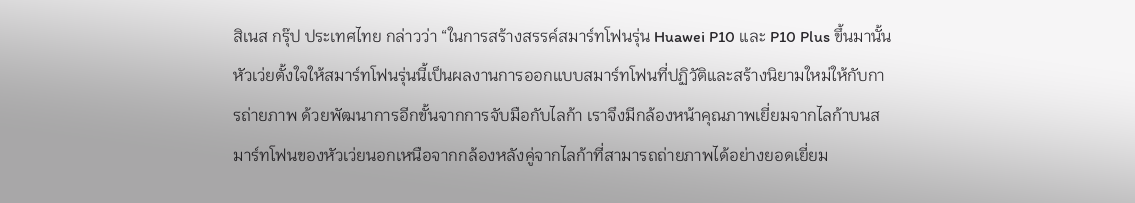สิเนส กรุ๊ป ประเทศไทย กล่าวว่า “ในการสร้างสรรค์สมาร์ทโฟนรุ่น Huawei P10 และ P10 Plus ขึ้นมานั้น หัวเว่ยตั้งใจให้สมาร์ทโฟนรุ่นนี้เป็นผลงานการออกแบบสมาร์ทโฟนที่ปฏิวัติและสร้างนิยามใหม่ให้กับการถ่ายภาพ ด้วยพัฒนาการอีกขั้นจากการจับมือกับไลก้า เราจึงมีกล้องหน้าคุณภาพเยี่ยมจากไลก้าบนสมาร์ทโฟนของหัวเว่ยนอกเหนือจากกล้องหลังคู่จากไลก้าที่สามารถถ่ายภาพได้อย่างยอดเยี่ยม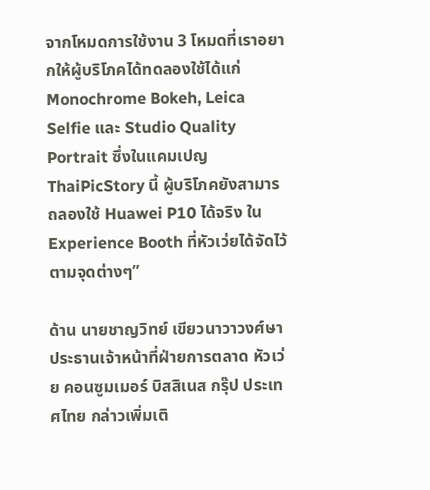จากโหมดการใช้งาน 3 โหมดที่เราอยากให้ผู้บริโภคได้ทดลองใช้ได้แก่ Monochrome Bokeh, Leica Selfie และ Studio Quality Portrait ซึ่งในแคมเปญ ThaiPicStory นี้ ผู้บริโภคยังสามารถลองใช้ Huawei P10 ได้จริง ใน Experience Booth ที่หัวเว่ยได้จัดไว้ตามจุดต่างๆ”

ด้าน นายชาญวิทย์ เขียวนาวาวงศ์ษา ประธานเจ้าหน้าที่ฝ่ายการตลาด หัวเว่ย คอนซูมเมอร์ บิสสิเนส กรุ๊ป ประเทศไทย กล่าวเพิ่มเติ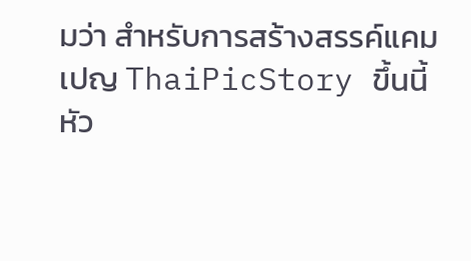มว่า สำหรับการสร้างสรรค์แคมเปญ ThaiPicStory ขึ้นนี้ หัว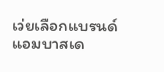เว่ยเลือกแบรนด์แอมบาสเด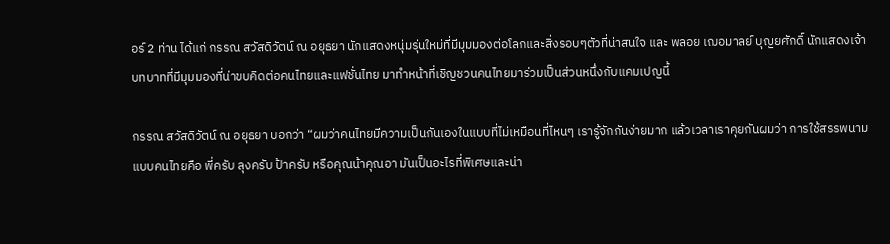อร์ 2 ท่าน ได้แก่ กรรณ สวัสดิวัตน์ ณ อยุธยา นักแสดงหนุ่มรุ่นใหม่ที่มีมุมมองต่อโลกและสิ่งรอบๆตัวที่น่าสนใจ และ พลอย เฌอมาลย์ บุญยศักดิ์ นักแสดงเจ้าบทบาทที่มีมุมมองที่น่าขบคิดต่อคนไทยและแฟชั่นไทย มาทำหน้าที่เชิญชวนคนไทยมาร่วมเป็นส่วนหนึ่งกับแคมเปญนี้

กรรณ สวัสดิวัตน์ ณ อยุธยา บอกว่า “ผมว่าคนไทยมีความเป็นกันเองในแบบที่ไม่เหมือนที่ไหนๆ เรารู้จักกันง่ายมาก แล้วเวลาเราคุยกันผมว่า การใช้สรรพนามแบบคนไทยคือ พี่ครับ ลุงครับ ป้าครับ หรือคุณน้าคุณอา มันเป็นอะไรที่พิเศษและน่า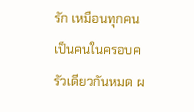รัก เหมือนทุกคนเป็นคนในครอบครัวเดียวกันหมด ผ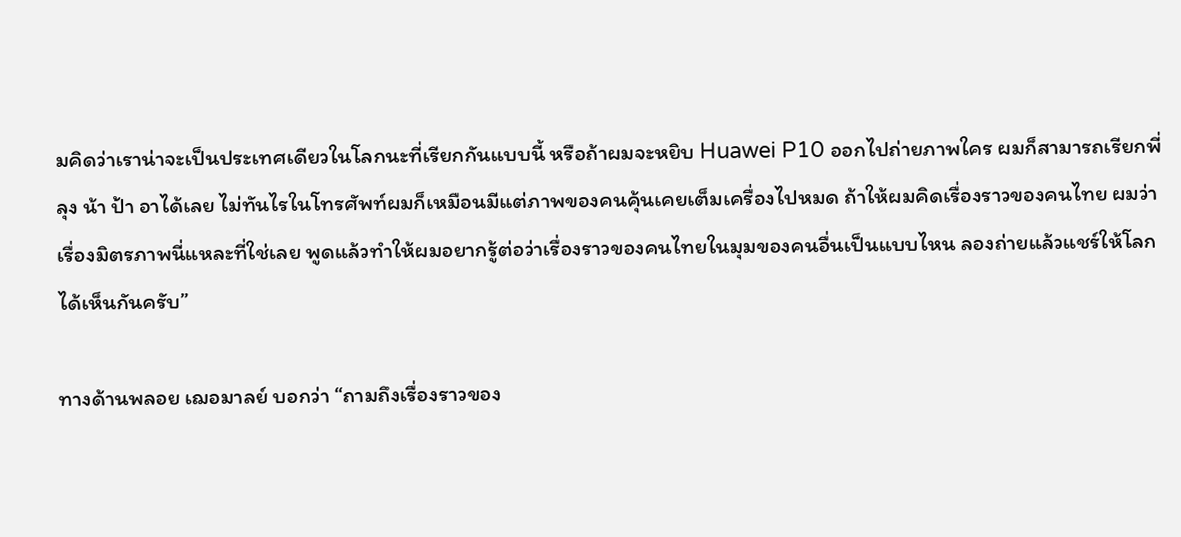มคิดว่าเราน่าจะเป็นประเทศเดียวในโลกนะที่เรียกกันแบบนี้ หรือถ้าผมจะหยิบ Huawei P10 ออกไปถ่ายภาพใคร ผมก็สามารถเรียกพี่ ลุง น้า ป้า อาได้เลย ไม่ทันไรในโทรศัพท์ผมก็เหมือนมีแต่ภาพของคนคุ้นเคยเต็มเครื่องไปหมด ถ้าให้ผมคิดเรื่องราวของคนไทย ผมว่าเรื่องมิตรภาพนี่แหละที่ใช่เลย พูดแล้วทำให้ผมอยากรู้ต่อว่าเรื่องราวของคนไทยในมุมของคนอื่นเป็นแบบไหน ลองถ่ายแล้วแชร์ให้โลกได้เห็นกันครับ”

ทางด้านพลอย เฌอมาลย์ บอกว่า “ถามถึงเรื่องราวของ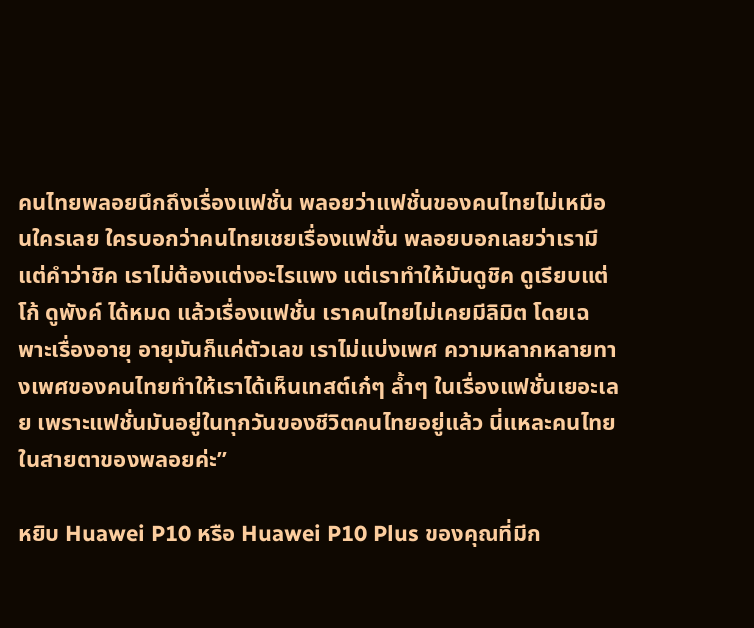คนไทยพลอยนึกถึงเรื่องแฟชั่น พลอยว่าแฟชั่นของคนไทยไม่เหมือนใครเลย ใครบอกว่าคนไทยเชยเรื่องแฟชั่น พลอยบอกเลยว่าเรามีแต่คำว่าชิค เราไม่ต้องแต่งอะไรแพง แต่เราทำให้มันดูชิค ดูเรียบแต่โก้ ดูพังค์ ได้หมด แล้วเรื่องแฟชั่น เราคนไทยไม่เคยมีลิมิต โดยเฉพาะเรื่องอายุ อายุมันก็แค่ตัวเลข เราไม่แบ่งเพศ ความหลากหลายทางเพศของคนไทยทำให้เราได้เห็นเทสต์เก๋ๆ ล้ำๆ ในเรื่องแฟชั่นเยอะเลย เพราะแฟชั่นมันอยู่ในทุกวันของชีวิตคนไทยอยู่แล้ว นี่แหละคนไทยในสายตาของพลอยค่ะ”

หยิบ Huawei P10 หรือ Huawei P10 Plus ของคุณที่มีก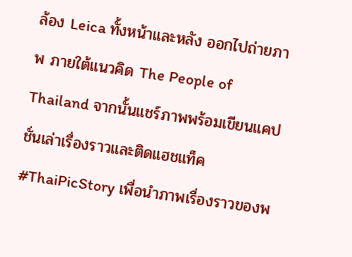ล้อง Leica ทั้งหน้าและหลัง ออกไปถ่ายภาพ ภายใต้แนวคิด The People of Thailand จากนั้นแชร์ภาพพร้อมเขียนแคปชั่นเล่าเรื่องราวและติดแฮชแท็ค #ThaiPicStory เพื่อนำภาพเรื่องราวของพ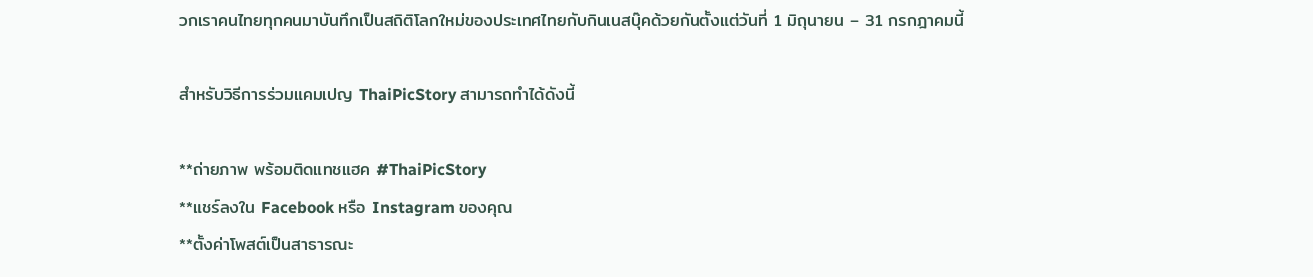วกเราคนไทยทุกคนมาบันทึกเป็นสถิติโลกใหม่ของประเทศไทยกับกินเนสบุ๊คด้วยกันตั้งแต่วันที่ 1 มิถุนายน – 31 กรกฎาคมนี้

สำหรับวิธีการร่วมแคมเปญ ThaiPicStory สามารถทำได้ดังนี้

**ถ่ายภาพ พร้อมติดแทชแฮค #ThaiPicStory
**แชร์ลงใน Facebook หรือ Instagram ของคุณ
**ตั้งค่าโพสต์เป็นสาธารณะ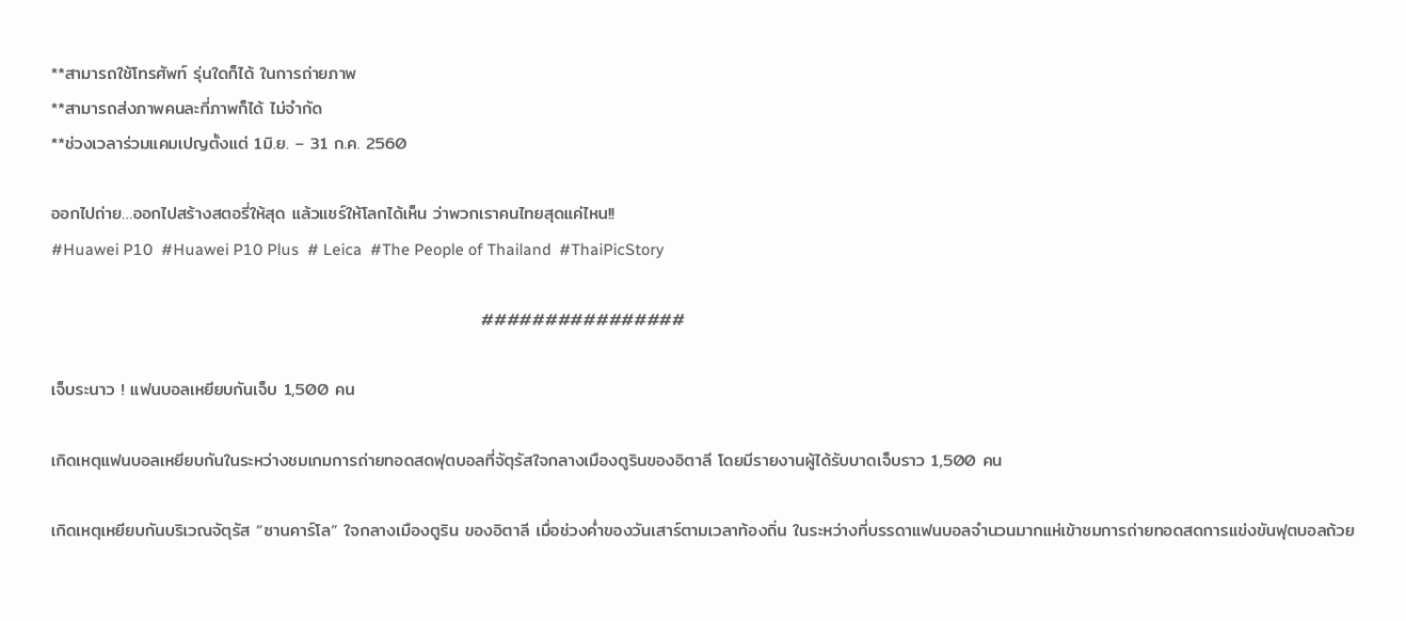**สามารถใช้โทรศัพท์ รุ่นใดก็ได้ ในการถ่ายภาพ
**สามารถส่งภาพคนละกี่ภาพก็ได้ ไม่จำกัด
**ช่วงเวลาร่วมแคมเปญตั้งแต่ 1มิ.ย. – 31 ก.ค. 2560

ออกไปถ่าย…ออกไปสร้างสตอรี่ให้สุด แล้วแชร์ให้โลกได้เห็น ว่าพวกเราคนไทยสุดแค่ไหน!!
#Huawei P10  #Huawei P10 Plus  # Leica  #The People of Thailand  #ThaiPicStory

                                                                     ################

เจ็บระนาว ! แฟนบอลเหยียบกันเจ็บ 1,500 คน

เกิดเหตุแฟนบอลเหยียบกันในระหว่างชมเกมการถ่ายทอดสดฟุตบอลที่จัตุรัสใจกลางเมืองตูรินของอิตาลี โดยมีรายงานผู้ได้รับบาดเจ็บราว 1,500 คน

เกิดเหตุเหยียบกันบริเวณจัตุรัส “ซานคาร์โล” ใจกลางเมืองตูริน ของอิตาลี เมื่อช่วงค่ำของวันเสาร์ตามเวลาท้องถิ่น ในระหว่างที่บรรดาแฟนบอลจำนวนมากแห่เข้าชมการถ่ายทอดสดการแข่งขันฟุตบอลถ้วย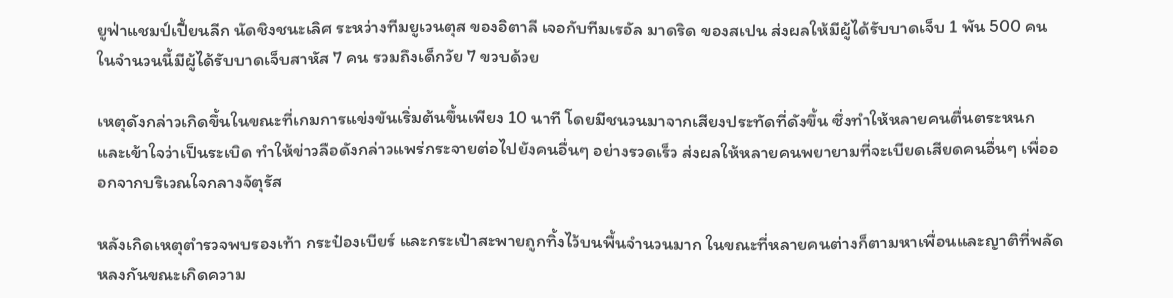ยูฟ่าแชมป์เปี้ยนลีก นัดชิงชนะเลิศ ระหว่างทีมยูเวนตุส ของอิตาลี เจอกับทีมเรอัล มาดริด ของสเปน ส่งผลให้มีผู้ได้รับบาดเจ็บ 1 พัน 500 คน ในจำนวนนี้มีผู้ได้รับบาดเจ็บสาหัส 7 คน รวมถึงเด็กวัย 7 ขวบด้วย

เหตุดังกล่าวเกิดขึ้นในขณะที่เกมการแข่งขันเริ่มต้นขึ้นเพียง 10 นาที โดยมีชนวนมาจากเสียงประทัดที่ดังขึ้น ซึ่งทำให้หลายคนตื่นตระหนก และเข้าใจว่าเป็นระเบิด ทำให้ข่าวลือดังกล่าวแพร่กระจายต่อไปยังคนอื่นๆ อย่างรวดเร็ว ส่งผลให้หลายคนพยายามที่จะเบียดเสียดคนอื่นๆ เพื่อออกจากบริเวณใจกลางจัตุรัส

หลังเกิดเหตุตำรวจพบรองเท้า กระป๋องเบียร์ และกระเป๋าสะพายถูกทิ้งไว้บนพื้นจำนวนมาก ในขณะที่หลายคนต่างก็ตามหาเพื่อนและญาติที่พลัดหลงกันขณะเกิดความ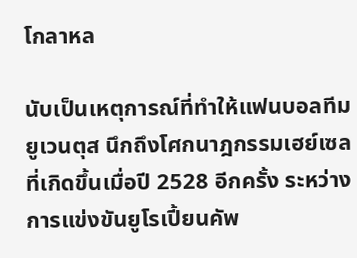โกลาหล

นับเป็นเหตุการณ์ที่ทำให้แฟนบอลทีมยูเวนตุส นึกถึงโศกนาฎกรรมเฮย์เซลที่เกิดขึ้นเมื่อปี 2528 อีกครั้ง ระหว่างการแข่งขันยูโรเปี้ยนคัพ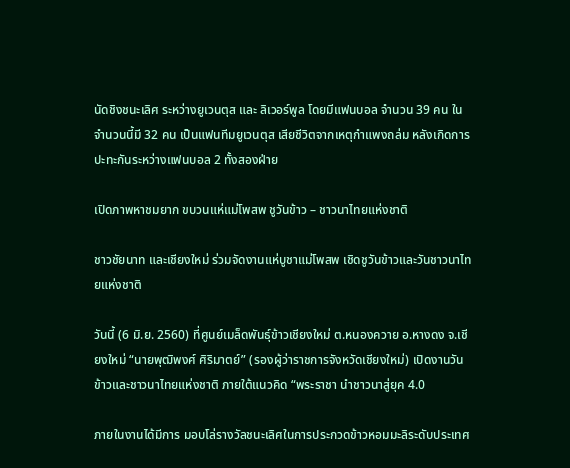นัดชิงชนะเลิศ ระหว่างยูเวนตุส และ ลิเวอร์พูล โดยมีแฟนบอล จำนวน 39 คน ในจำนวนนี้มี 32 คน เป็นแฟนทีมยูเวนตุส เสียชีวิตจากเหตุกำแพงถล่ม หลังเกิดการปะทะกันระหว่างแฟนบอล 2 ทั้งสองฝ่าย

เปิดภาพหาชมยาก ขบวนแห่แม่โพสพ ชูวันข้าว – ชาวนาไทยแห่งชาติ

ชาวชัยนาท และเชียงใหม่ ร่วมจัดงานแห่บูชาแม่โพสพ เชิดชูวันข้าวและวันชาวนาไทยแห่งชาติ

วันนี้ (6 มิ.ย. 2560) ที่ศูนย์เมล็ดพันธุ์ข้าวเชียงใหม่ ต.หนองควาย อ.หางดง จ.เชียงใหม่ “นายพุฒิพงศ์ ศิริมาตย์” (รองผู้ว่าราชการจังหวัดเชียงใหม่) เปิดงานวันข้าวและชาวนาไทยแห่งชาติ ภายใต้แนวคิด “พระราชา นำชาวนาสู่ยุค 4.0

ภายในงานได้มีการ มอบโล่รางวัลชนะเลิศในการประกวดข้าวหอมมะลิระดับประเทศ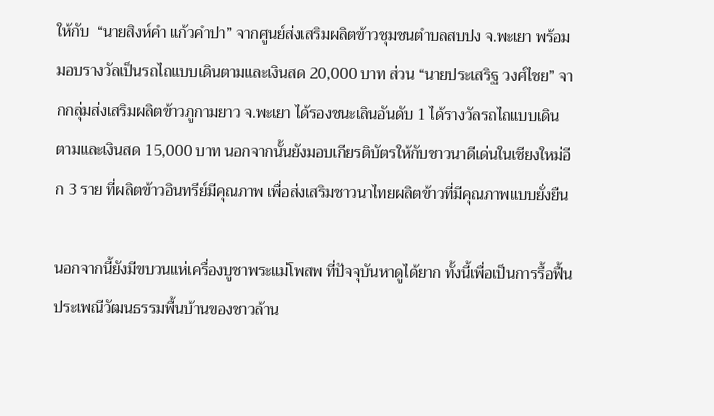ให้กับ  “นายสิงห์คำ แก้วคำปา” จากศูนย์ส่งเสริมผลิตข้าวชุมชนตำบลสบปง จ.พะเยา พร้อมมอบรางวัลเป็นรถไถแบบเดินตามและเงินสด 20,000 บาท ส่วน “นายประเสริฐ วงศ์ไชย” จากกลุ่มส่งเสริมผลิตข้าวภูกามยาว จ.พะเยา ได้รองชนะเลินอันดับ 1 ได้รางวัลรถไถแบบเดินตามและเงินสด 15,000 บาท นอกจากนั้นยังมอบเกียรติบัตรให้กับชาวนาดีเด่นในเชียงใหม่อีก 3 ราย ที่ผลิตข้าวอินทรีย์มีคุณภาพ เพื่อส่งเสริมชาวนาไทยผลิตข้าวที่มีคุณภาพแบบยั่งยืน

นอกจากนี้ยังมีขบวนแห่เครื่องบูชาพระแม่โพสพ ที่ปัจจุบันหาดูได้ยาก ทั้งนี้เพื่อเป็นการรื้อฟื้น ประเพณีวัฒนธรรมพื้นบ้านของชาวล้าน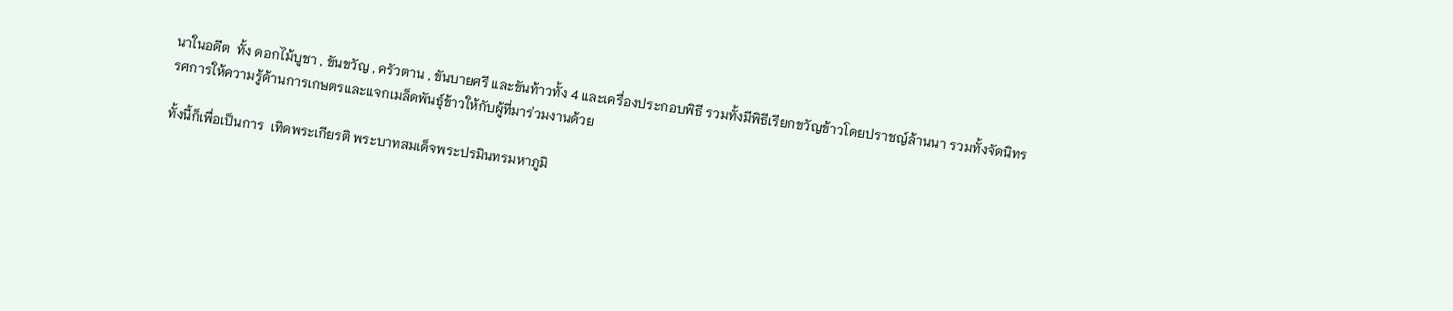นาในอดีต  ทั้ง ดอกไม้บูชา , ขันขวัญ , ครัวตาน , ขันบายศรี และขันท้าวทั้ง 4 และเครื่องประกอบพิธี รวมทั้งมีพิธีเรียกขวัญข้าวโดยปราชญ์ล้านนา รวมทั้งจัดนิทรรศการให้ความรู้ด้านการเกษตรและแจกเมล็ดพันธุ์ข้าวให้กับผู้ที่มาร่วมงานด้วย

ทั้งนี้ก็เพื่อเป็นการ  เทิดพระเกียรติ พระบาทสมเด็จพระปรมินทรมหาภูมิ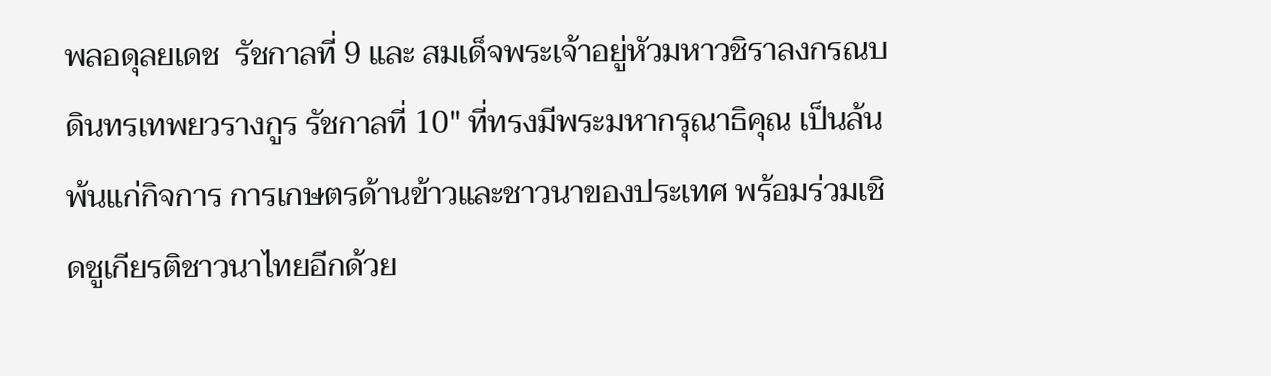พลอดุลยเดช  รัชกาลที่ 9 และ สมเด็จพระเจ้าอยู่หัวมหาวชิราลงกรณบดินทรเทพยวรางกูร รัชกาลที่ 10″ ที่ทรงมีพระมหากรุณาธิคุณ เป็นล้นพ้นแก่กิจการ การเกษตรด้านข้าวและชาวนาของประเทศ พร้อมร่วมเชิดชูเกียรติชาวนาไทยอีกด้วย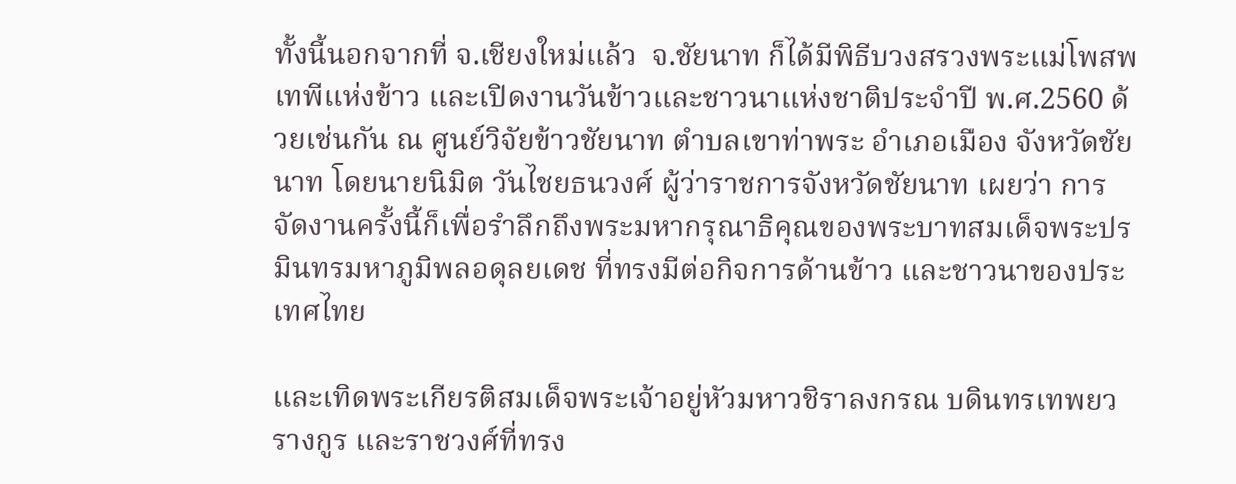ทั้งนี้นอกจากที่ จ.เชียงใหม่แล้ว  จ.ชัยนาท ก็ได้มีพิธีบวงสรวงพระแม่โพสพ เทพีแห่งข้าว และเปิดงานวันข้าวและชาวนาแห่งชาติประจำปี พ.ศ.2560 ด้วยเช่นกัน ณ ศูนย์วิจัยข้าวชัยนาท ตำบลเขาท่าพระ อำเภอเมือง จังหวัดชัยนาท โดยนายนิมิต วันไชยธนวงศ์ ผู้ว่าราชการจังหวัดชัยนาท เผยว่า การจัดงานครั้งนี้ก็เพื่อรำลึกถึงพระมหากรุณาธิคุณของพระบาทสมเด็จพระปรมินทรมหาภูมิพลอดุลยเดช ที่ทรงมีต่อกิจการด้านข้าว และชาวนาของประเทศไทย

และเทิดพระเกียรติสมเด็จพระเจ้าอยู่หัวมหาวชิราลงกรณ บดินทรเทพยวรางกูร และราชวงศ์ที่ทรง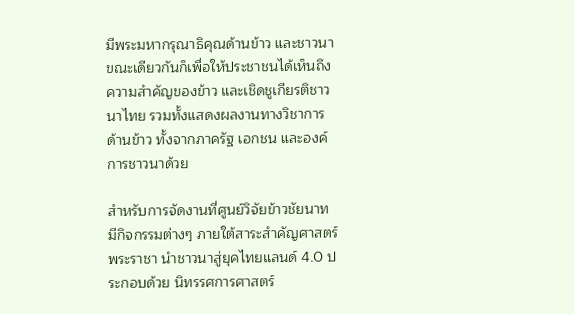มีพระมหากรุณาธิคุณด้านข้าว และชาวนา ขณะเดียวกันก็เพื่อให้ประชาชนได้เห็นถึงความสำคัญของข้าว และเชิดชูเกียรติชาวนาไทย รวมทั้งแสดงผลงานทางวิชาการด้านข้าว ทั้งจากภาครัฐ เอกชน และองค์การชาวนาด้วย

สำหรับการจัดงานที่ศูนย์วิจัยข้าวชัยนาท มีกิจกรรมต่างๆ ภายใต้สาระสำคัญศาสตร์พระราชา นำชาวนาสู่ยุคไทยแลนด์ 4.0 ประกอบด้วย นิทรรศการศาสตร์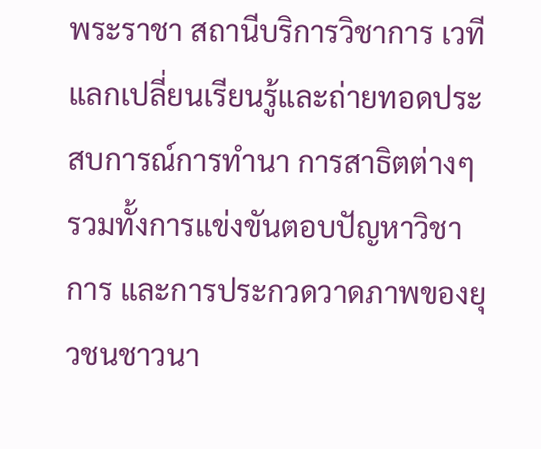พระราชา สถานีบริการวิชาการ เวทีแลกเปลี่ยนเรียนรู้และถ่ายทอดประสบการณ์การทำนา การสาธิตต่างๆ รวมทั้งการแข่งขันตอบปัญหาวิชาการ และการประกวดวาดภาพของยุวชนชาวนา